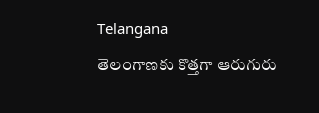Telangana

తెలంగాణకు కొత్తగా ఆరుగురు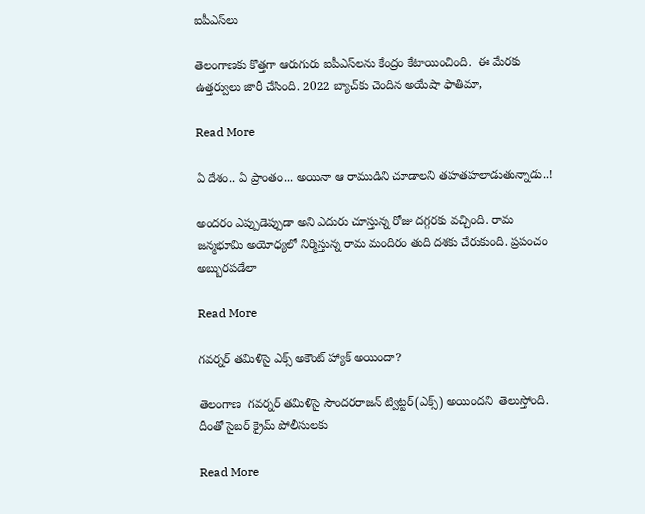ఐపీఎస్‌లు

తెలంగాణకు కొత్తగా ఆరుగురు ఐపీఎస్‌లను కేంద్రం కేటాయించింది.  ఈ మేరకు ఉత్తర్వులు జారీ చేసింది. 2022 బ్యాచ్‌కు చెందిన అయేషా ఫాతిమా,

Read More

ఏ దేశం.. ఏ ప్రాంతం... అయినా ఆ రాముడిని చూడాలని తహతహలాడుతున్నాడు..!

అందరం ఎప్పుడెప్పుడా అని ఎదురు చూస్తున్న రోజు దగ్గరకు వచ్చింది. రామ జన్మభూమి అయోధ్యలో నిర్మిస్తున్న రామ మందిరం తుది దశకు చేరుకుంది. ప్రపంచం అబ్బురపడేలా

Read More

గవర్నర్‌ తమిళిసై ఎక్స్‌ అకౌంట్‌ హ్యాక్‌ అయిందా?

తెలంగాణ  గవర్నర్‌ తమిళిసై సౌందరరాజన్ ట్విట్టర్‌(ఎక్స్‌) అయిందని  తెలుస్తోంది.  దీంతో సైబర్‌ క్రైమ్‌ పోలీసులకు

Read More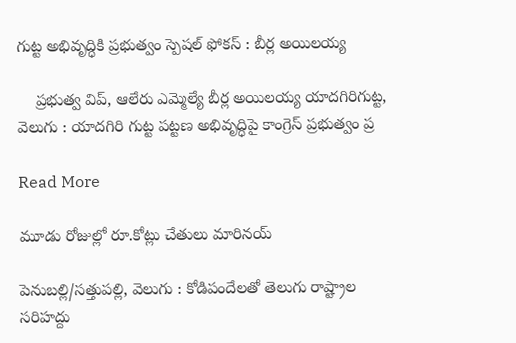గుట్ట అభివృద్ధికి ప్రభుత్వం స్పెషల్ ఫోకస్ : బీర్ల అయిలయ్య

    ప్రభుత్వ విప్, ఆలేరు ఎమ్మెల్యే బీర్ల అయిలయ్య యాదగిరిగుట్ట, వెలుగు : యాదగిరి గుట్ట పట్టణ అభివృద్ధిపై కాంగ్రెస్ ప్రభుత్వం ప్ర

Read More

మూడు రోజుల్లో రూ.కోట్లు చేతులు మారినయ్

పెనుబల్లి/సత్తుపల్లి, వెలుగు : కోడిపందేలతో తెలుగు రాష్ట్రాల సరిహద్దు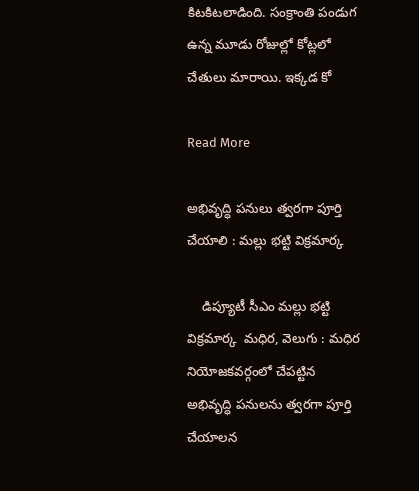కిటకిటలాడింది. సంక్రాంతి పండుగ ఉన్న మూడు రోజుల్లో కోట్లలో చేతులు మారాయి. ఇక్కడ కో

Read More

అభివృద్ధి పనులు త్వరగా పూర్తి చేయాలి : మల్లు భట్టి విక్రమార్క

    డిప్యూటీ సీఎం మల్లు భట్టి విక్రమార్క  మధిర, వెలుగు : మధిర నియోజకవర్గంలో చేపట్టిన అభివృద్ధి పనులను త్వరగా పూర్తి చేయాలన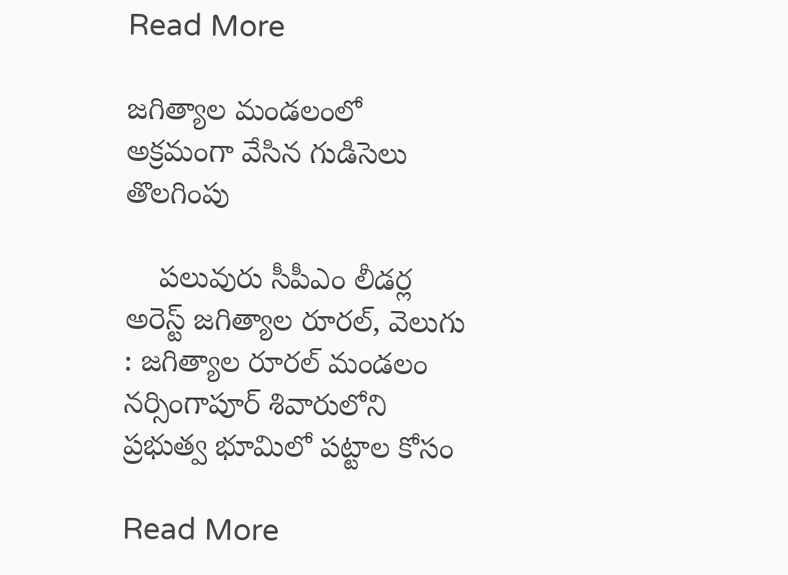Read More

జగిత్యాల మండలంలో అక్రమంగా వేసిన గుడిసెలు తొలగింపు

    పలువురు సీపీఎం లీడర్ల అరెస్ట్ జగిత్యాల రూరల్, వెలుగు : జగిత్యాల రూరల్ మండలం నర్సింగాపూర్ శివారులోని ప్రభుత్వ భూమిలో పట్టాల కోసం

Read More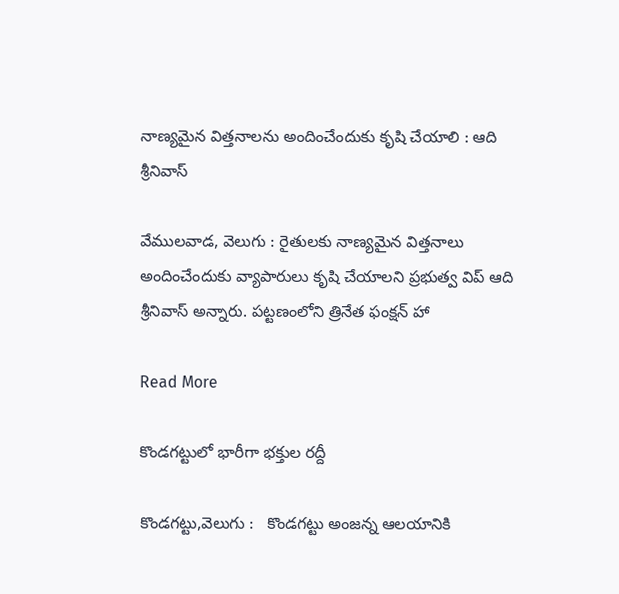నాణ్యమైన విత్తనాలను అందించేందుకు కృషి చేయాలి : ఆది శ్రీనివాస్

వేములవాడ, వెలుగు : రైతులకు నాణ్యమైన విత్తనాలు అందించేందుకు వ్యాపారులు కృషి చేయాలని ప్రభుత్వ విప్ ఆది శ్రీనివాస్ అన్నారు. పట్టణంలోని త్రినేత ఫంక్షన్ హా

Read More

కొండగట్టులో భారీగా భక్తుల రద్దీ

కొండగట్టు,వెలుగు :   కొండగట్టు అంజన్న ఆలయానికి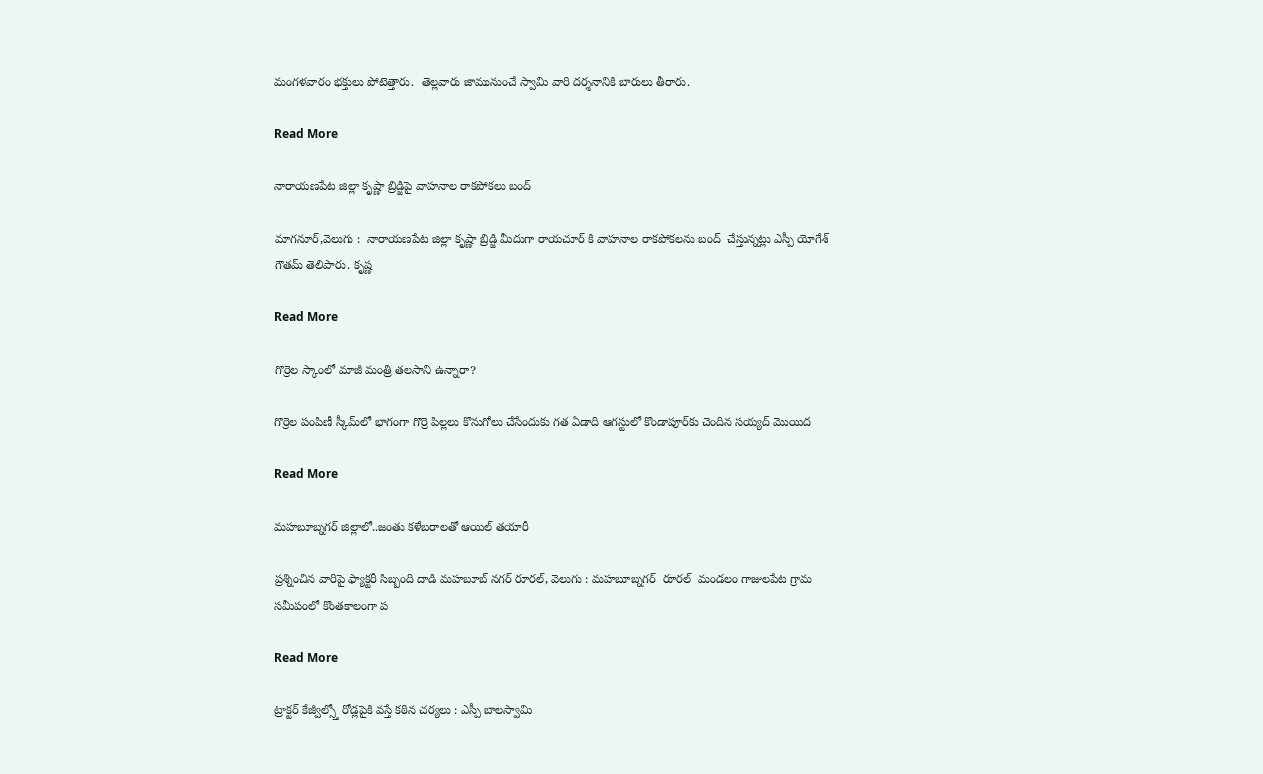మంగళవారం భక్తులు పోటెత్తారు.  తెల్లవారు జామునుంచే స్వామి వారి దర్శనానికి బారులు తీరారు.

Read More

నారాయణపేట జిల్లా కృష్ణా బ్రిడ్జిపై వాహనాల రాకపోకలు బంద్

మాగనూర్,వెలుగు :  నారాయణపేట జిల్లా కృష్ణా బ్రిడ్జి మీదుగా రాయచూర్ కి వాహనాల రాకపోకలను బంద్  చేస్తున్నట్లు ఎస్పీ యోగేశ్ గౌతమ్ తెలిపారు. కృష్ణ

Read More

గొర్రెల స్కాంలో మాజీ మంత్రి తలసాని ఉన్నారా?

గొర్రెల పంపిణీ స్కీమ్‌‌లో భాగంగా గొర్రె పిల్లలు కొనుగోలు చేసేందుకు గత ఏడాది ఆగస్టులో కొండాపూర్‌‌కు చెందిన సయ్యద్‌‌ మొయిద

Read More

మహబూబ్నగర్ జిల్లాలో..జంతు కళేబరాలతో ఆయిల్ తయారీ

ప్రశ్నించిన వారిపై ఫ్యాక్టరీ సిబ్బంది దాడి మహబూబ్ నగర్ రూరల్, వెలుగు : మహబూబ్నగర్  రూరల్  మండలం గాజులపేట గ్రామ సమీపంలో కొంతకాలంగా ప

Read More

ట్రాక్టర్ కేజ్వీల్స్తో రోడ్లపైకి వస్తే కఠిన చర్యలు : ఎస్పీ బాలస్వామి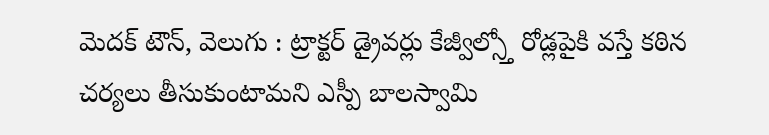మెదక్ టౌన్, వెలుగు : ట్రాక్టర్ డ్రైవర్లు కేజ్వీల్స్తో రోడ్లపైకి వస్తే కఠిన చర్యలు తీసుకుంటామని ఎస్పీ బాలస్వామి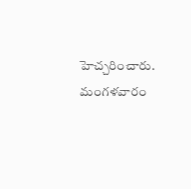హెచ్చరించారు. మంగళవారం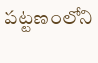పట్టణంలోని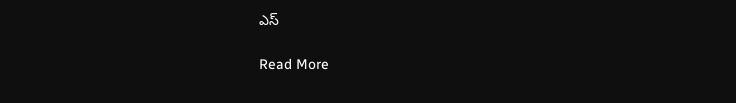ఎస్

Read More